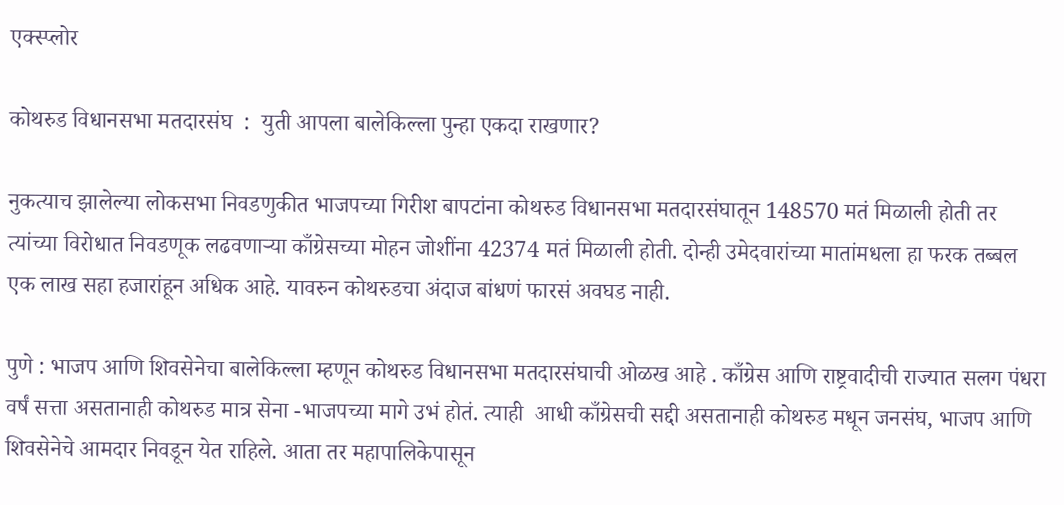एक्स्प्लोर

कोथरुड विधानसभा मतदारसंघ  :  युती आपला बालेकिल्ला पुन्हा एकदा राखणार?

नुकत्याच झालेल्या लोकसभा निवडणुकीत भाजपच्या गिरीश बापटांना कोथरुड विधानसभा मतदारसंघातून 148570 मतं मिळाली होती तर त्यांच्या विरोधात निवडणूक लढवणाऱ्या काँग्रेसच्या मोहन जोशींना 42374 मतं मिळाली होती. दोन्ही उमेदवारांच्या मातांमधला हा फरक तब्बल एक लाख सहा हजारांहून अधिक आहे. यावरुन कोथरुडचा अंदाज बांधणं फारसं अवघड नाही.

पुणे : भाजप आणि शिवसेनेचा बालेकिल्ला म्हणून कोथरुड विधानसभा मतदारसंघाची ओळख आहे . काँग्रेस आणि राष्ट्रवादीची राज्यात सलग पंधरा वर्षं सत्ता असतानाही कोथरुड मात्र सेना -भाजपच्या मागे उभं होतं. त्याही  आधी काँग्रेसची सद्दी असतानाही कोथरुड मधून जनसंघ, भाजप आणि शिवसेनेचे आमदार निवडून येत राहिले. आता तर महापालिकेपासून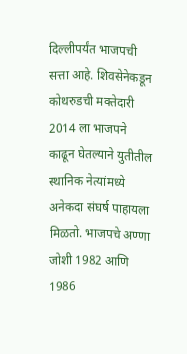दिल्लीपर्यंत भाजपची सत्ता आहे. शिवसेनेकडून कोथरुडची मक्तेदारी 2014 ला भाजपने काढून घेतल्याने युतीतील स्थानिक नेत्यांमध्ये अनेकदा संघर्ष पाहायला मिळतो. भाजपचे अण्णा जोशी 1982 आणि 1986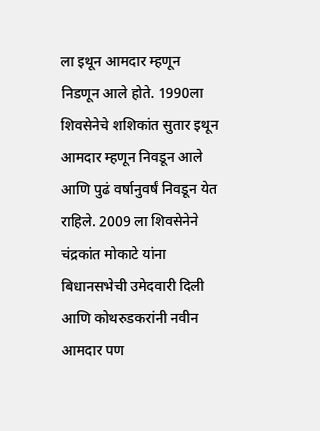ला इथून आमदार म्हणून निडणून आले होते. 1990ला शिवसेनेचे शशिकांत सुतार इथून आमदार म्हणून निवडून आले आणि पुढं वर्षानुवर्षं निवडून येत राहिले. 2009 ला शिवसेनेने चंद्रकांत मोकाटे यांना बिधानसभेची उमेदवारी दिली आणि कोथरुडकरांनी नवीन आमदार पण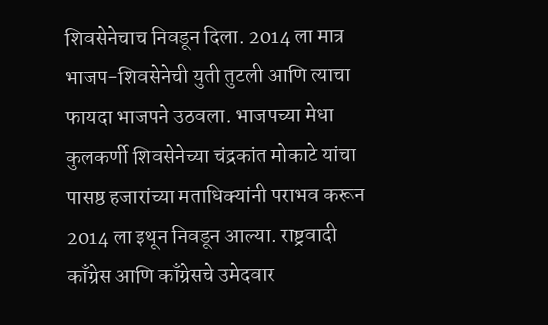शिवसेनेचाच निवडून दिला. 2014 ला मात्र भाजप-शिवसेनेची युती तुटली आणि त्याचा फायदा भाजपने उठवला. भाजपच्या मेधा कुलकर्णी शिवसेनेच्या चंद्रकांत मोकाटे यांचा पासष्ठ हजारांच्या मताधिक्यांनी पराभव करून 2014 ला इथून निवडून आल्या. राष्ट्रवादी काँग्रेस आणि काँग्रेसचे उमेदवार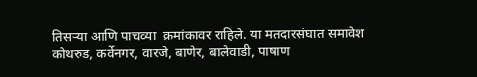तिसऱ्या आणि पाचव्या  क्रमांकावर राहिले. या मतदारसंघात समावेश कोथरुड, कर्वेनगर, वारजे, बाणेर, बालेवाडी, पाषाण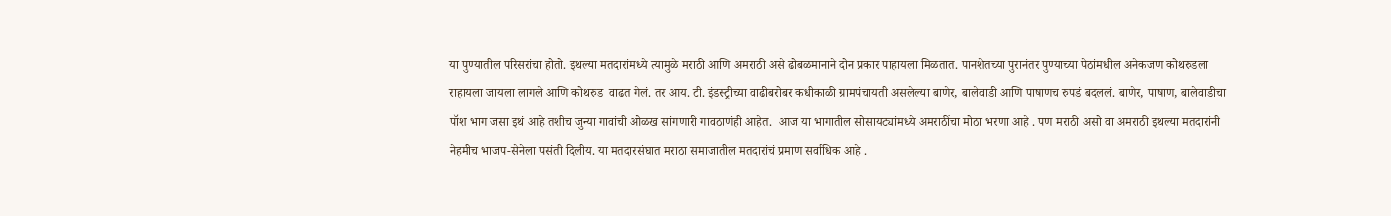या पुण्यातील परिसरांचा होतो. इथल्या मतदारांमध्ये त्यामुळे मराठी आणि अमराठी असे ढोबळमानाने दोन प्रकार पाहायला मिळतात. पानशेतच्या पुरानंतर पुण्याच्या पेठांमधील अनेकजण कोथरुडला राहायला जायला लागले आणि कोथरुड  वाढत गेलं. तर आय. टी. इंडस्ट्रीच्या वाढीबरोबर कधीकाळी ग्रामपंचायती असलेल्या बाणेर, बालेवाडी आणि पाषाणच रुपडं बदललं. बाणेर, पाषाण, बालेवाडीचा पॉश भाग जसा इथं आहे तशीच जुन्या गावांची ओळख सांगणारी गावठाणंही आहेत.  आज या भागातील सोसायट्यांमध्ये अमराठींचा मोठा भरणा आहे . पण मराठी असो वा अमराठी इथल्या मतदारांनी नेहमीच भाजप-सेनेला पसंती दिलीय. या मतदारसंघात मराठा समाजातील मतदारांचं प्रमाण सर्वाधिक आहे .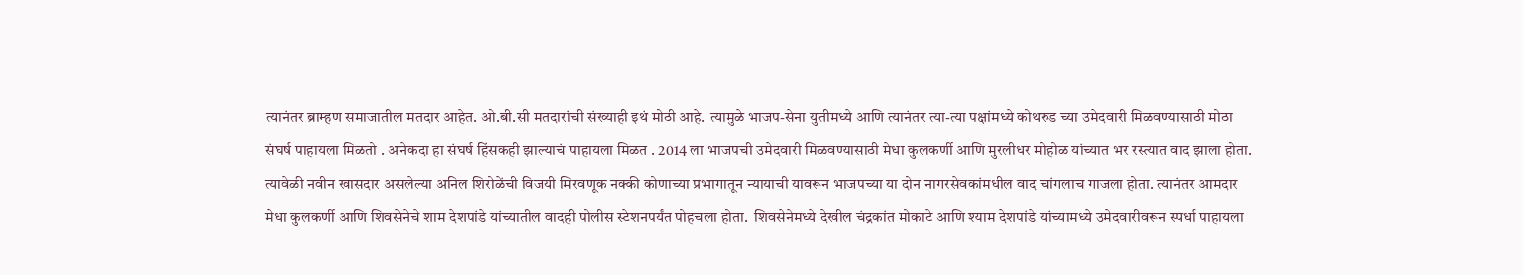त्यानंतर ब्राम्हण समाजातील मतदार आहेत. ओ.बी.सी मतदारांची संख्याही इथं मोठी आहे. त्यामुळे भाजप-सेना युतीमध्ये आणि त्यानंतर त्या-त्या पक्षांमध्ये कोथरुड च्या उमेदवारी मिळवण्यासाठी मोठा संघर्ष पाहायला मिळतो . अनेकदा हा संघर्ष हिंसकही झाल्याचं पाहायला मिळत . 2014 ला भाजपची उमेदवारी मिळवण्यासाठी मेधा कुलकर्णी आणि मुरलीधर मोहोळ यांच्यात भर रस्त्यात वाद झाला होता. त्यावेळी नवीन खासदार असलेल्या अनिल शिरोळेंची विजयी मिरवणूक नक्की कोणाच्या प्रभागातून न्यायाची यावरून भाजपच्या या दोन नागरसेवकांमधील वाद चांगलाच गाजला होता. त्यानंतर आमदार मेधा कुलकर्णी आणि शिवसेनेचे शाम देशपांडे यांच्यातील वादही पोलीस स्टेशनपर्यंत पोहचला होता.  शिवसेनेमध्ये देखील चंद्रकांत मोकाटे आणि श्याम देशपांडे यांच्यामध्ये उमेदवारीवरून स्पर्धा पाहायला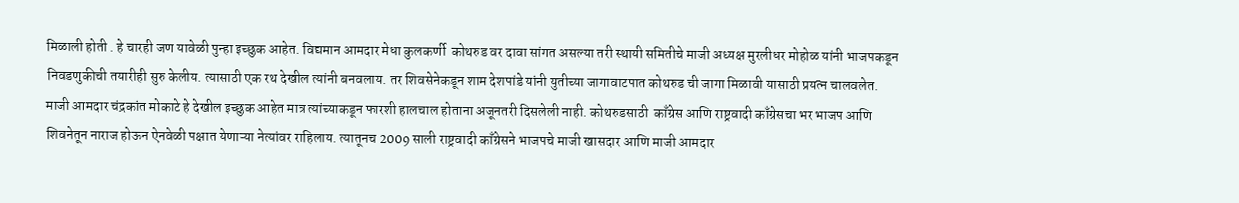मिळाली होती . हे चारही जण यावेळी पुन्हा इच्छुक आहेत. विद्यमान आमदार मेधा कुलकर्णी  कोथरुड वर दावा सांगत असल्या तरी स्थायी समितीचे माजी अध्यक्ष मुरलीधर मोहोळ यांनी भाजपकडून  निवडणुकीची तयारीही सुरु केलीय. त्यासाठी एक रथ देखील त्यांनी बनवलाय. तर शिवसेनेकडून शाम देशपांडे यांनी युतीच्या जागावाटपात कोथरुड ची जागा मिळावी यासाठी प्रयत्न चालवलेत. माजी आमदार चंद्रकांत मोकाटे हे देखील इच्छुक आहेत मात्र त्यांच्याकडून फारशी हालचाल होताना अजूनतरी दिसलेली नाही. कोथरुडसाठी  काँग्रेस आणि राष्ट्रवादी काँग्रेसचा भर भाजप आणि शिवनेतून नाराज होऊन ऐनवेळी पक्षात येणाऱ्या नेत्यांवर राहिलाय. त्यातूनच 2009 साली राष्ट्रवादी काँग्रेसने भाजपचे माजी खासदार आणि माजी आमदार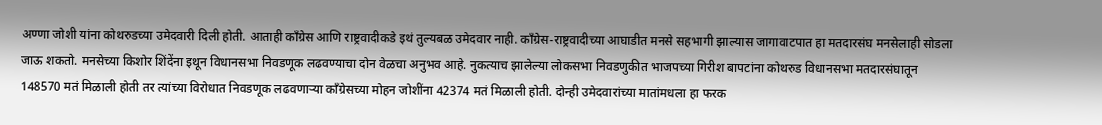अण्णा जोशी यांना कोथरुडच्या उमेदवारी दिली होती. आताही काँग्रेस आणि राष्ट्रवादीकडे इथं तुल्यबळ उमेदवार नाही. काँग्रेस-राष्ट्रवादीच्या आघाडीत मनसे सहभागी झाल्यास जागावाटपात हा मतदारसंघ मनसेलाही सोडला जाऊ शकतो. मनसेच्या किशोर शिंदेंना इथून विधानसभा निवडणूक लढवण्याचा दोन वेळचा अनुभव आहे. नुकत्याच झालेल्या लोकसभा निवडणुकीत भाजपच्या गिरीश बापटांना कोथरुड विधानसभा मतदारसंघातून 148570 मतं मिळाली होती तर त्यांच्या विरोधात निवडणूक लढवणाऱ्या काँग्रेसच्या मोहन जोशींना 42374 मतं मिळाली होती. दोन्ही उमेदवारांच्या मातांमधला हा फरक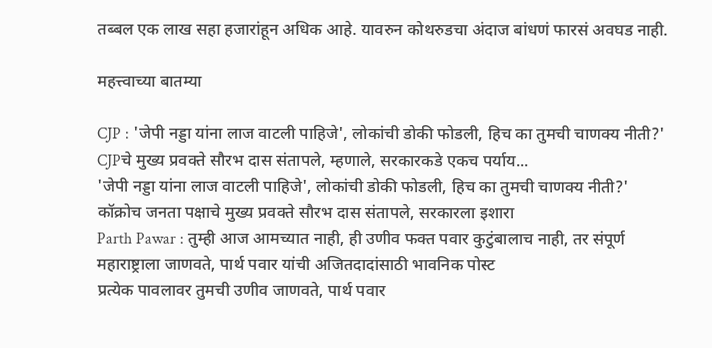तब्बल एक लाख सहा हजारांहून अधिक आहे. यावरुन कोथरुडचा अंदाज बांधणं फारसं अवघड नाही.

महत्त्वाच्या बातम्या

CJP : 'जेपी नड्डा यांना लाज वाटली पाहिजे', लोकांची डोकी फोडली, हिच का तुमची चाणक्य नीती?' CJPचे मुख्य प्रवक्ते सौरभ दास संतापले, म्हणाले, सरकारकडे एकच पर्याय...
'जेपी नड्डा यांना लाज वाटली पाहिजे', लोकांची डोकी फोडली, हिच का तुमची चाणक्य नीती?' कॉक्रोच जनता पक्षाचे मुख्य प्रवक्ते सौरभ दास संतापले, सरकारला इशारा
Parth Pawar : तुम्ही आज आमच्यात नाही, ही उणीव फक्त पवार कुटुंबालाच नाही, तर संपूर्ण महाराष्ट्राला जाणवते, पार्थ पवार यांची अजितदादांसाठी भावनिक पोस्ट
प्रत्येक पावलावर तुमची उणीव जाणवते, पार्थ पवार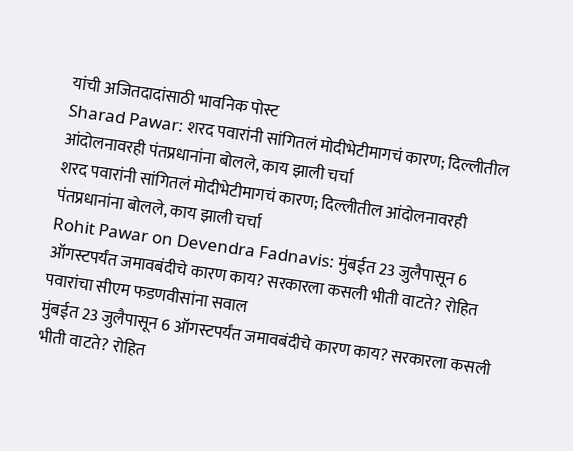यांची अजितदादांसाठी भावनिक पोस्ट
Sharad Pawar: शरद पवारांनी सांगितलं मोदीभेटीमागचं कारण; दिल्लीतील आंदोलनावरही पंतप्रधानांना बोलले, काय झाली चर्चा
शरद पवारांनी सांगितलं मोदीभेटीमागचं कारण; दिल्लीतील आंदोलनावरही पंतप्रधानांना बोलले, काय झाली चर्चा
Rohit Pawar on Devendra Fadnavis: मुंबईत 23 जुलैपासून 6 ऑगस्टपर्यंत जमावबंदीचे कारण काय? सरकारला कसली भीती वाटते? रोहित पवारांचा सीएम फडणवीसांना सवाल
मुंबईत 23 जुलैपासून 6 ऑगस्टपर्यंत जमावबंदीचे कारण काय? सरकारला कसली भीती वाटते? रोहित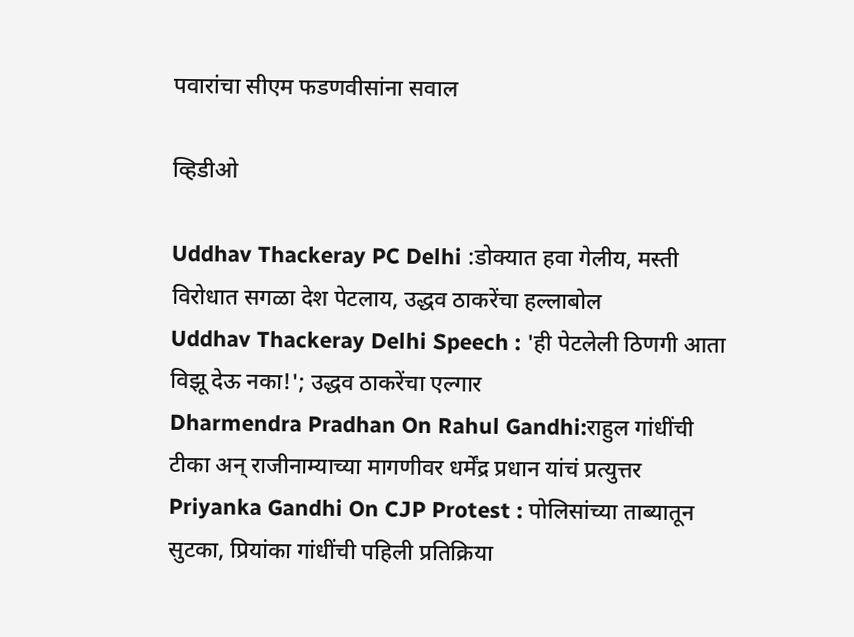पवारांचा सीएम फडणवीसांना सवाल

व्हिडीओ

Uddhav Thackeray PC Delhi :डोक्यात हवा गेलीय, मस्ती विरोधात सगळा देश पेटलाय, उद्धव ठाकरेंचा हल्लाबोल
Uddhav Thackeray Delhi Speech : 'ही पेटलेली ठिणगी आता विझू देऊ नका!'; उद्धव ठाकरेंचा एल्गार
Dharmendra Pradhan On Rahul Gandhi:राहुल गांधींची टीका अन् राजीनाम्याच्या मागणीवर धर्मेंद्र प्रधान यांचं प्रत्युत्तर
Priyanka Gandhi On CJP Protest : पोलिसांच्या ताब्यातून सुटका, प्रियांका गांधींची पहिली प्रतिक्रिया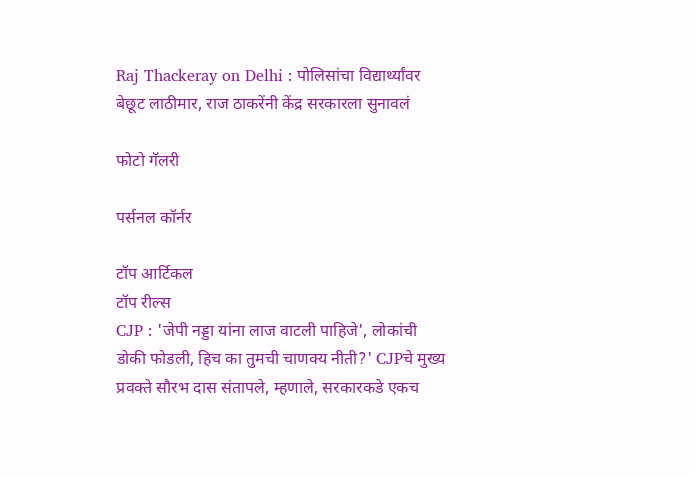Raj Thackeray on Delhi : पोलिसांचा विद्यार्थ्यांवर बेछूट लाठीमार, राज ठाकरेंनी केंद्र सरकारला सुनावलं

फोटो गॅलरी

पर्सनल कॉर्नर

टॉप आर्टिकल
टॉप रील्स
CJP : 'जेपी नड्डा यांना लाज वाटली पाहिजे', लोकांची डोकी फोडली, हिच का तुमची चाणक्य नीती?' CJPचे मुख्य प्रवक्ते सौरभ दास संतापले, म्हणाले, सरकारकडे एकच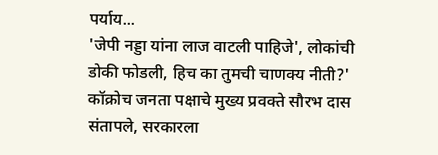पर्याय...
'जेपी नड्डा यांना लाज वाटली पाहिजे', लोकांची डोकी फोडली, हिच का तुमची चाणक्य नीती?' कॉक्रोच जनता पक्षाचे मुख्य प्रवक्ते सौरभ दास संतापले, सरकारला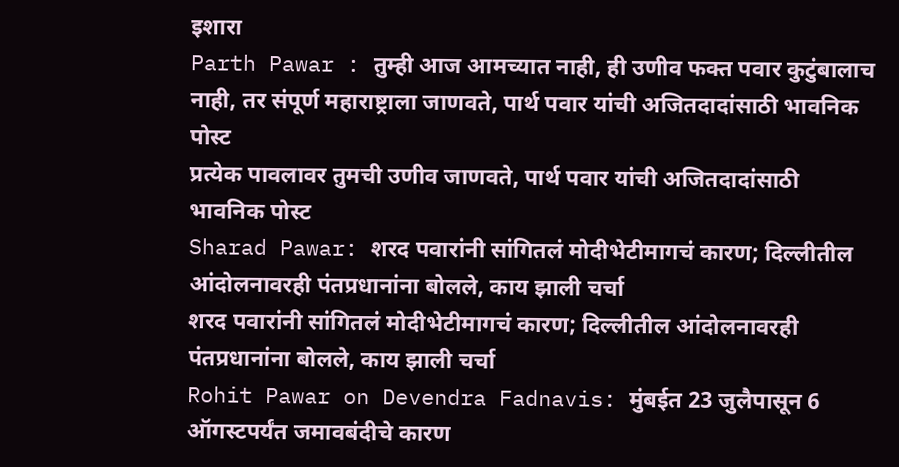इशारा
Parth Pawar : तुम्ही आज आमच्यात नाही, ही उणीव फक्त पवार कुटुंबालाच नाही, तर संपूर्ण महाराष्ट्राला जाणवते, पार्थ पवार यांची अजितदादांसाठी भावनिक पोस्ट
प्रत्येक पावलावर तुमची उणीव जाणवते, पार्थ पवार यांची अजितदादांसाठी भावनिक पोस्ट
Sharad Pawar: शरद पवारांनी सांगितलं मोदीभेटीमागचं कारण; दिल्लीतील आंदोलनावरही पंतप्रधानांना बोलले, काय झाली चर्चा
शरद पवारांनी सांगितलं मोदीभेटीमागचं कारण; दिल्लीतील आंदोलनावरही पंतप्रधानांना बोलले, काय झाली चर्चा
Rohit Pawar on Devendra Fadnavis: मुंबईत 23 जुलैपासून 6 ऑगस्टपर्यंत जमावबंदीचे कारण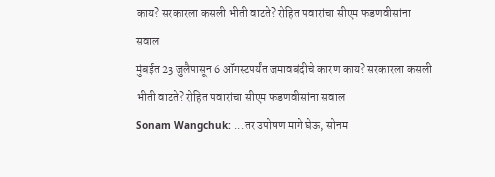काय? सरकारला कसली भीती वाटते? रोहित पवारांचा सीएम फडणवीसांना सवाल
मुंबईत 23 जुलैपासून 6 ऑगस्टपर्यंत जमावबंदीचे कारण काय? सरकारला कसली भीती वाटते? रोहित पवारांचा सीएम फडणवीसांना सवाल
Sonam Wangchuk: ...तर उपोषण मागे घेऊ, सोनम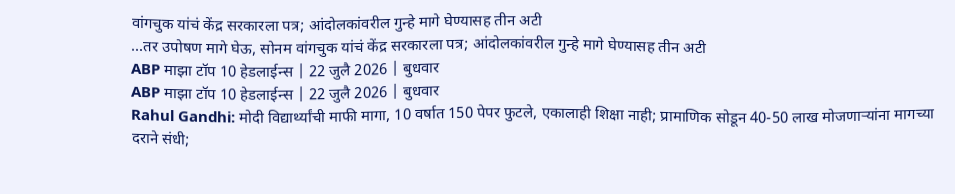वांगचुक यांचं केंद्र सरकारला पत्र; आंदोलकांवरील गुन्हे मागे घेण्यासह तीन अटी
...तर उपोषण मागे घेऊ, सोनम वांगचुक यांचं केंद्र सरकारला पत्र; आंदोलकांवरील गुन्हे मागे घेण्यासह तीन अटी
ABP माझा टॉप 10 हेडलाईन्स | 22 जुलै 2026 | बुधवार
ABP माझा टॉप 10 हेडलाईन्स | 22 जुलै 2026 | बुधवार
Rahul Gandhi: मोदी विद्यार्थ्यांची माफी मागा, 10 वर्षात 150 पेपर फुटले, एकालाही शिक्षा नाही; प्रामाणिक सोडून 40-50 लाख मोजणाऱ्यांना मागच्या दराने संधी;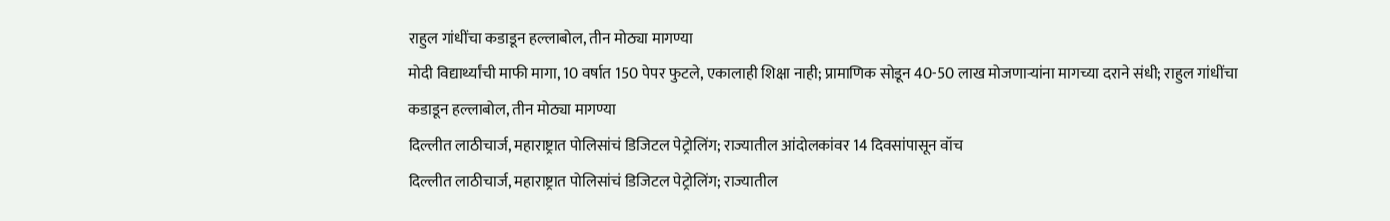राहुल गांधींचा कडाडून हल्लाबोल, तीन मोठ्या मागण्या
मोदी विद्यार्थ्यांची माफी मागा, 10 वर्षात 150 पेपर फुटले, एकालाही शिक्षा नाही; प्रामाणिक सोडून 40-50 लाख मोजणाऱ्यांना मागच्या दराने संधी; राहुल गांधींचा कडाडून हल्लाबोल, तीन मोठ्या मागण्या
दिल्लीत लाठीचार्ज, महाराष्ट्रात पोलिसांचं डिजिटल पेट्रोलिंग; राज्यातील आंदोलकांवर 14 दिवसांपासून वॉच
दिल्लीत लाठीचार्ज, महाराष्ट्रात पोलिसांचं डिजिटल पेट्रोलिंग; राज्यातील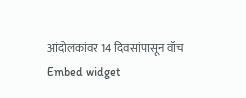आंदोलकांवर 14 दिवसांपासून वॉच
Embed widget